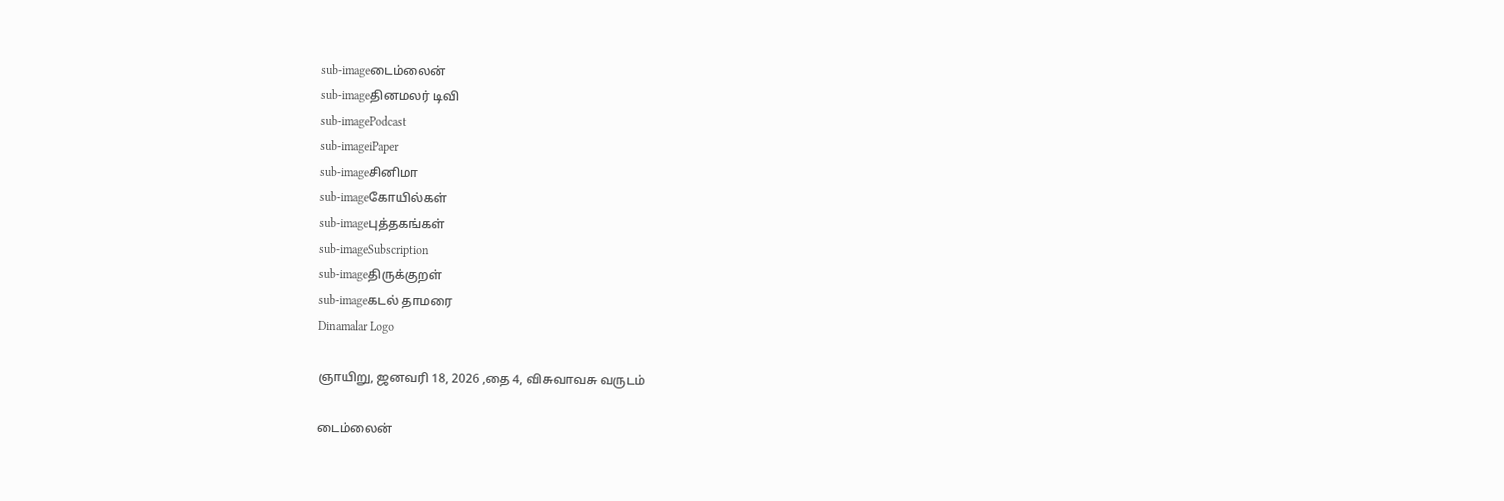sub-imageடைம்லைன்
sub-imageதினமலர் டிவி
sub-imagePodcast
sub-imageiPaper
sub-imageசினிமா
sub-imageகோயில்கள்
sub-imageபுத்தகங்கள்
sub-imageSubscription
sub-imageதிருக்குறள்
sub-imageகடல் தாமரை
Dinamalar Logo

ஞாயிறு, ஜனவரி 18, 2026 ,தை 4, விசுவாவசு வருடம்

டைம்லைன்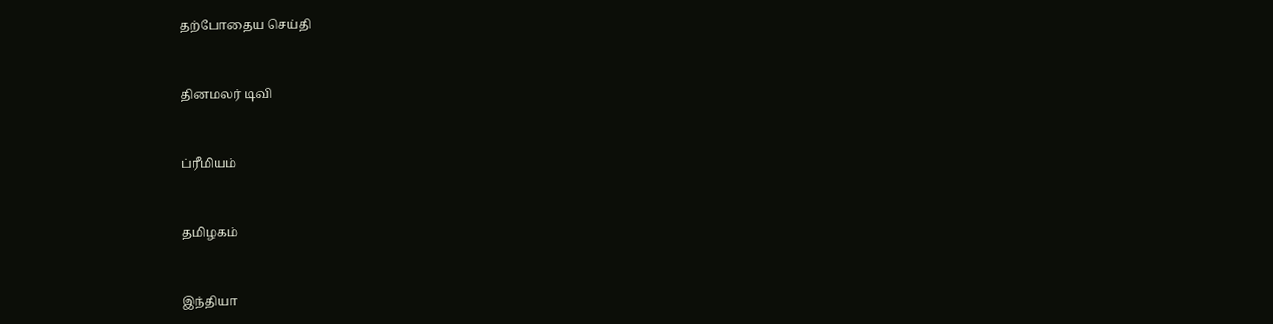தற்போதைய செய்தி


தினமலர் டிவி


ப்ரீமியம்


தமிழகம்


இந்தியா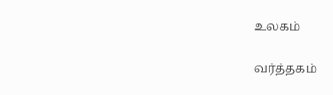உலகம்


வர்த்தகம்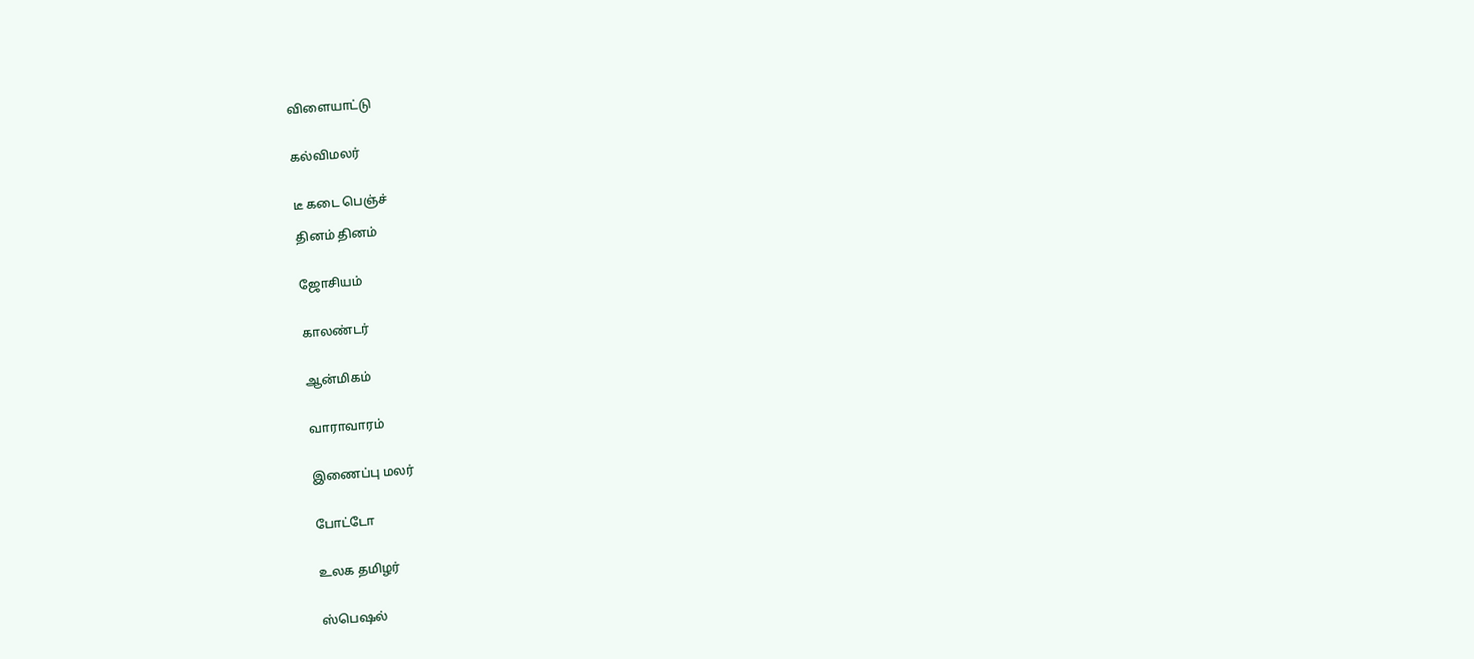விளையாட்டு


கல்விமலர்


டீ கடை பெஞ்ச்

தினம் தினம்


ஜோசியம்


காலண்டர்


ஆன்மிகம்


வாராவாரம்


இணைப்பு மலர்


போட்டோ


உலக தமிழர்


ஸ்பெஷல்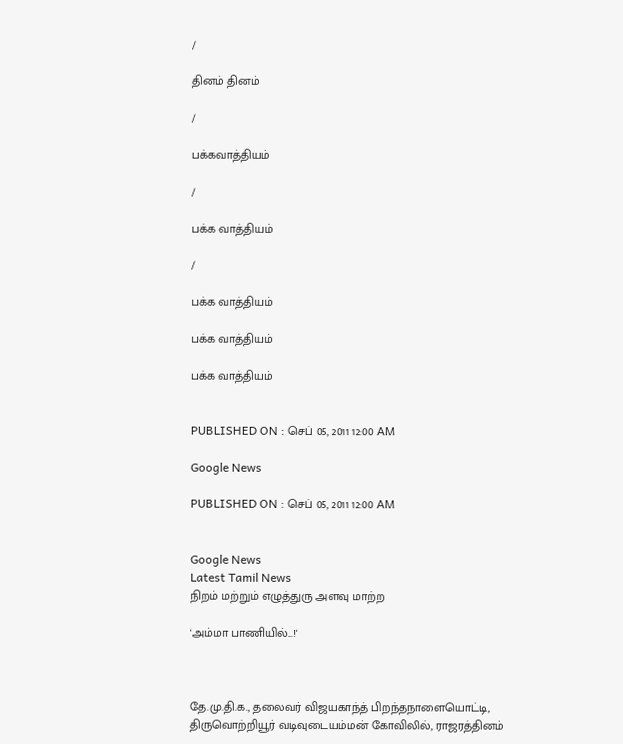/

தினம் தினம்

/

பக்கவாத்தியம்

/

பக்க வாத்தியம்

/

பக்க வாத்தியம்

பக்க வாத்தியம்

பக்க வாத்தியம்


PUBLISHED ON : செப் 05, 2011 12:00 AM

Google News

PUBLISHED ON : செப் 05, 2011 12:00 AM


Google News
Latest Tamil News
நிறம் மற்றும் எழுத்துரு அளவு மாற்ற

'அம்மா பாணியில்...!'



தே.மு.தி.க., தலைவர் விஜயகாந்த் பிறந்தநாளையொட்டி, திருவொற்றியூர் வடிவுடையம்மன் கோவிலில், ராஜரத்தினம்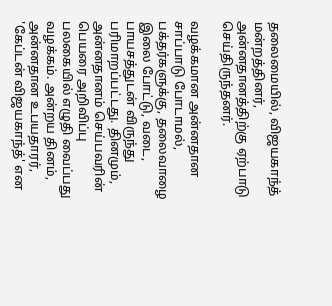தலைமையில், விஜயகாந்த் மன்றத்தினர், அன்னதானத்திற்கு ஏற்பாடு செய்திருந்தனர்.

வழக்கமான அன்னதான சாப்பாடு போடாமல், பக்தர்களுக்கு, தலைவாழை இலை போட்டு, வடை, பாயசத்துடன் விருந்து பரிமாறப்பட்டது. தினமும், அன்னதானம் செய்பவரின் பெயரை அறிவிப்பு பலகையில் எழுதி வைப்பது வழக்கம். அன்றய தினம், அன்னதான உபயதாரர், 'கேப்டன் விஜயகாந்த்' என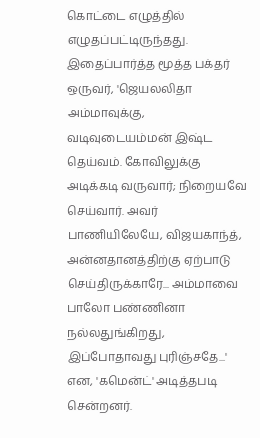கொட்டை எழுத்தில் எழுதப்பட்டிருந்தது. இதைப்பார்த்த மூத்த பக்தர் ஒருவர், 'ஜெயலலிதா அம்மாவுக்கு, வடிவுடையம்மன் இஷ்ட தெய்வம். கோவிலுக்கு அடிக்கடி வருவார்; நிறையவே செய்வார். அவர் பாணியிலேயே, விஜயகாந்த், அன்னதானத்திற்கு ஏற்பாடு செய்திருக்காரே... அம்மாவை பாலோ பண்ணினா நல்லதுங்கிறது, இப்போதாவது புரிஞ்சதே...' என, 'கமென்ட்' அடித்தபடி சென்றனர்.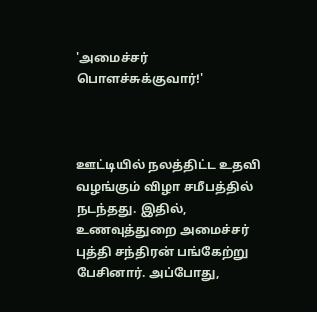'அமைச்சர் பொளச்சுக்குவார்!'



ஊட்டியில் நலத்திட்ட உதவி வழங்கும் விழா சமீபத்தில் நடந்தது. இதில், உணவுத்துறை அமைச்சர் புத்தி சந்திரன் பங்கேற்று பேசினார். அப்போது,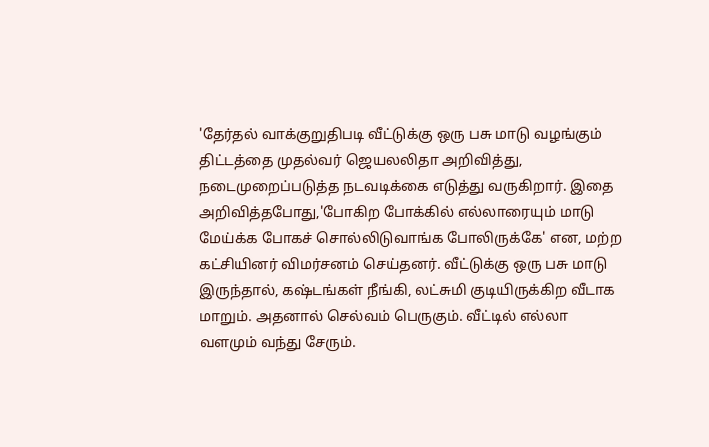'தேர்தல் வாக்குறுதிபடி வீட்டுக்கு ஒரு பசு மாடு வழங்கும் திட்டத்தை முதல்வர் ஜெயலலிதா அறிவித்து, நடைமுறைப்படுத்த நடவடிக்கை எடுத்து வருகிறார். இதை அறிவித்தபோது,'போகிற போக்கில் எல்லாரையும் மாடு மேய்க்க போகச் சொல்லிடுவாங்க போலிருக்கே' என, மற்ற கட்சியினர் விமர்சனம் செய்தனர். வீட்டுக்கு ஒரு பசு மாடு இருந்தால், கஷ்டங்கள் நீங்கி, லட்சுமி குடியிருக்கிற வீடாக மாறும். அதனால் செல்வம் பெருகும். வீட்டில் எல்லா வளமும் வந்து சேரும்.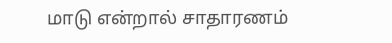மாடு என்றால் சாதாரணம்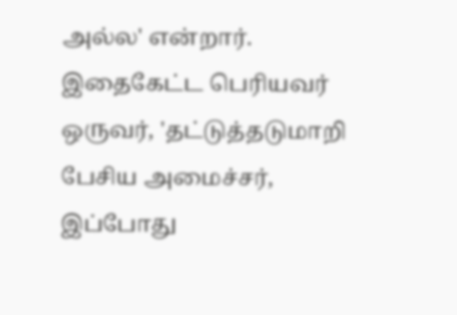அல்ல' என்றார். இதைகேட்ட பெரியவர் ஒருவர், 'தட்டுத்தடுமாறி பேசிய அமைச்சர், இப்போது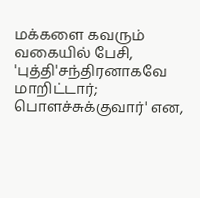மக்களை கவரும் வகையில் பேசி, 'புத்தி'சந்திரனாகவே மாறிட்டார்; பொளச்சுக்குவார்' என,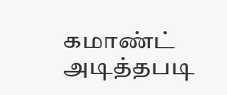கமாண்ட் அடித்தபடி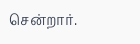சென்றார்.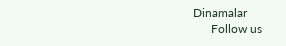Dinamalar
      Follow us